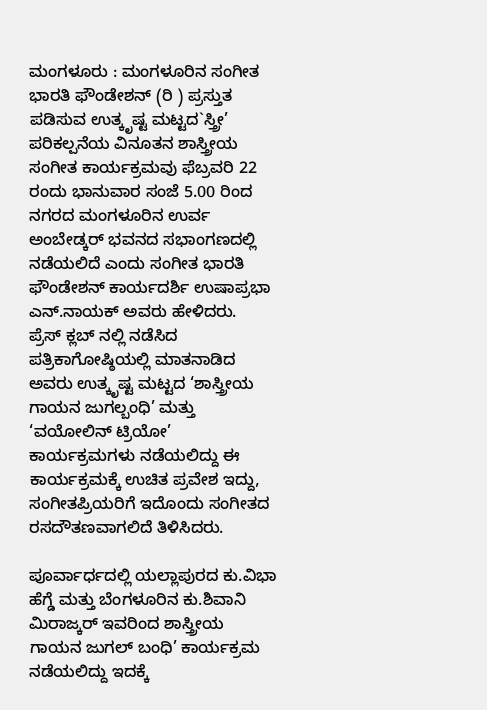ಮಂಗಳೂರು : ಮಂಗಳೂರಿನ ಸಂಗೀತ ಭಾರತಿ ಫೌಂಡೇಶನ್ (ರಿ ) ಪ್ರಸ್ತುತ ಪಡಿಸುವ ಉತ್ಕೃಷ್ಟ ಮಟ್ಟದ`ಸ್ತ್ರೀ’ ಪರಿಕಲ್ಪನೆಯ ವಿನೂತನ ಶಾಸ್ತ್ರೀಯ ಸಂಗೀತ ಕಾರ್ಯಕ್ರಮವು ಫೆಬ್ರವರಿ 22 ರಂದು ಭಾನುವಾರ ಸಂಜೆ 5.00 ರಿಂದ ನಗರದ ಮಂಗಳೂರಿನ ಉರ್ವ ಅಂಬೇಡ್ಕರ್ ಭವನದ ಸಭಾಂಗಣದಲ್ಲಿ ನಡೆಯಲಿದೆ ಎಂದು ಸಂಗೀತ ಭಾರತಿ ಫೌಂಡೇಶನ್ ಕಾರ್ಯದರ್ಶಿ ಉಷಾಪ್ರಭಾ ಎನ್.ನಾಯಕ್ ಅವರು ಹೇಳಿದರು.
ಪ್ರೆಸ್ ಕ್ಲಬ್ ನಲ್ಲಿ ನಡೆಸಿದ ಪತ್ರಿಕಾಗೋಷ್ಠಿಯಲ್ಲಿ ಮಾತನಾಡಿದ ಅವರು ಉತ್ಕೃಷ್ಟ ಮಟ್ಟದ ‘ಶಾಸ್ತ್ರೀಯ ಗಾಯನ ಜುಗಲ್ಬಂಧಿ’ ಮತ್ತು ‘ವಯೋಲಿನ್ ಟ್ರಿಯೋ’ ಕಾರ್ಯಕ್ರಮಗಳು ನಡೆಯಲಿದ್ದು ಈ ಕಾರ್ಯಕ್ರಮಕ್ಕೆ ಉಚಿತ ಪ್ರವೇಶ ಇದ್ದು, ಸಂಗೀತಪ್ರಿಯರಿಗೆ ಇದೊಂದು ಸಂಗೀತದ ರಸದೌತಣವಾಗಲಿದೆ ತಿಳಿಸಿದರು.

ಪೂರ್ವಾರ್ಧದಲ್ಲಿ ಯಲ್ಲಾಪುರದ ಕು.ವಿಭಾ ಹೆಗ್ಡೆ ಮತ್ತು ಬೆಂಗಳೂರಿನ ಕು.ಶಿವಾನಿ ಮಿರಾಜ್ಕರ್ ಇವರಿಂದ ಶಾಸ್ತ್ರೀಯ ಗಾಯನ ಜುಗಲ್ ಬಂಧಿ’ ಕಾರ್ಯಕ್ರಮ ನಡೆಯಲಿದ್ದು ಇದಕ್ಕೆ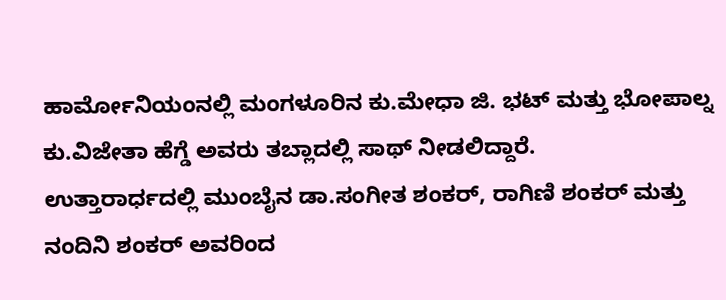ಹಾರ್ಮೋನಿಯಂನಲ್ಲಿ ಮಂಗಳೂರಿನ ಕು.ಮೇಧಾ ಜಿ. ಭಟ್ ಮತ್ತು ಭೋಪಾಲ್ನ ಕು.ವಿಜೇತಾ ಹೆಗ್ಡೆ ಅವರು ತಬ್ಲಾದಲ್ಲಿ ಸಾಥ್ ನೀಡಲಿದ್ದಾರೆ.
ಉತ್ತಾರಾರ್ಧದಲ್ಲಿ ಮುಂಬೈನ ಡಾ.ಸಂಗೀತ ಶಂಕರ್, ರಾಗಿಣಿ ಶಂಕರ್ ಮತ್ತು ನಂದಿನಿ ಶಂಕರ್ ಅವರಿಂದ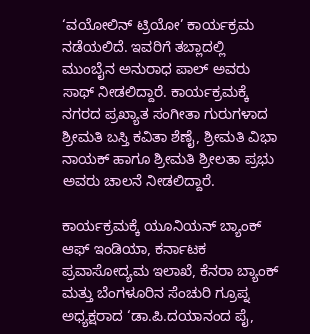‘ವಯೋಲಿನ್ ಟ್ರಿಯೋ’ ಕಾರ್ಯಕ್ರಮ ನಡೆಯಲಿದೆ. ಇವರಿಗೆ ತಬ್ಲಾದಲ್ಲಿ ಮುಂಬೈನ ಅನುರಾಧ ಪಾಲ್ ಅವರು ಸಾಥ್ ನೀಡಲಿದ್ದಾರೆ. ಕಾರ್ಯಕ್ರಮಕ್ಕೆ ನಗರದ ಪ್ರಖ್ಯಾತ ಸಂಗೀತಾ ಗುರುಗಳಾದ ಶ್ರೀಮತಿ ಬಸ್ತಿ ಕವಿತಾ ಶೆಣೈ, ಶ್ರೀಮತಿ ವಿಭಾ ನಾಯಕ್ ಹಾಗೂ ಶ್ರೀಮತಿ ಶ್ರೀಲತಾ ಪ್ರಭು ಅವರು ಚಾಲನೆ ನೀಡಲಿದ್ದಾರೆ.

ಕಾರ್ಯಕ್ರಮಕ್ಕೆ ಯೂನಿಯನ್ ಬ್ಯಾಂಕ್ ಆಫ್ ಇಂಡಿಯಾ, ಕರ್ನಾಟಕ ಪ್ರವಾಸೋದ್ಯಮ ಇಲಾಖೆ, ಕೆನರಾ ಬ್ಯಾಂಕ್ ಮತ್ತು ಬೆಂಗಳೂರಿನ ಸೆಂಚುರಿ ಗ್ರೂಪ್ನ ಅಧ್ಯಕ್ಷರಾದ ‘ಡಾ.ಪಿ.ದಯಾನಂದ ಪೈ,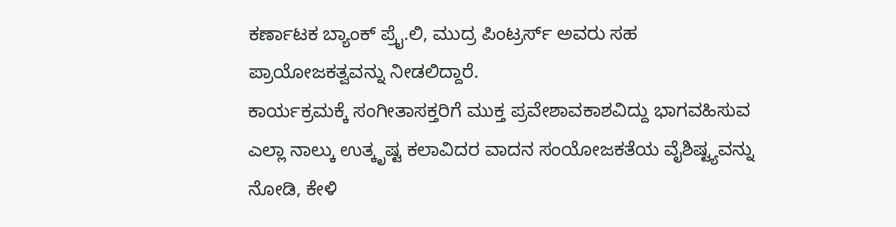ಕರ್ಣಾಟಕ ಬ್ಯಾಂಕ್ ಪ್ರೈ.ಲಿ, ಮುದ್ರ ಪಿಂಟ್ರರ್ಸ್ ಅವರು ಸಹ ಪ್ರಾಯೋಜಕತ್ವವನ್ನು ನೀಡಲಿದ್ದಾರೆ.
ಕಾರ್ಯಕ್ರಮಕ್ಕೆ ಸಂಗೀತಾಸಕ್ತರಿಗೆ ಮುಕ್ತ ಪ್ರವೇಶಾವಕಾಶವಿದ್ದು ಭಾಗವಹಿಸುವ ಎಲ್ಲಾ ನಾಲ್ಕು ಉತ್ಕೃಷ್ಟ ಕಲಾವಿದರ ವಾದನ ಸಂಯೋಜಕತೆಯ ವೈಶಿಷ್ಟ್ಯವನ್ನು ನೋಡಿ, ಕೇಳಿ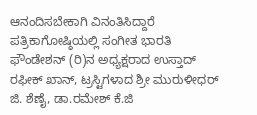ಆನಂದಿಸಬೇಕಾಗಿ ವಿನಂತಿಸಿದ್ದಾರೆ
ಪತ್ರಿಕಾಗೋಷ್ಠಿಯಲ್ಲಿ ಸಂಗೀತ ಭಾರತಿ ಫೌಂಡೇಶನ್ (ರಿ)ನ ಅಧ್ಯಕ್ಷರಾದ ಉಸ್ತಾದ್ ರಫೀಕ್ ಖಾನ್, ಟ್ರಸ್ಟಿಗಳಾದ ಶ್ರೀ ಮುರುಳೀಧರ್ ಜಿ. ಶೆಣೈ, ಡಾ.ರಮೇಶ್ ಕೆ.ಜಿ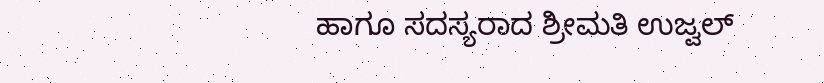ಹಾಗೂ ಸದಸ್ಯರಾದ ಶ್ರೀಮತಿ ಉಜ್ವಲ್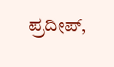ಪ್ರದೀಪ್,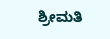ಶ್ರೀಮತಿ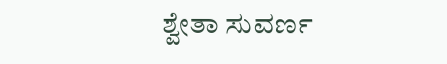ಶ್ವೇತಾ ಸುವರ್ಣ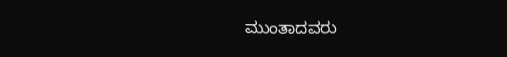ಮುಂತಾದವರು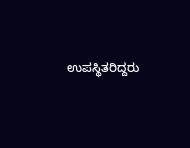ಉಪಸ್ಥಿತರಿದ್ದರು